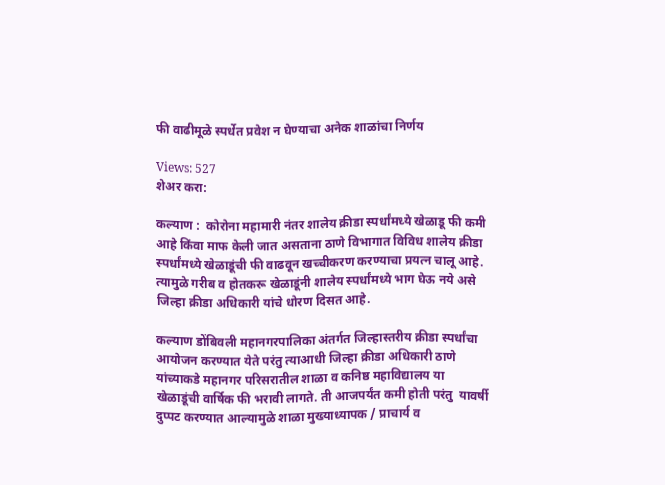फी वाढीमूळे स्पर्धेत प्रवेश न घेण्याचा अनेक शाळांचा निर्णय

Views: 527
शेअर करा:

कल्याण :  कोरोना महामारी नंतर शालेय क्रीडा स्पर्धांमध्ये खेळाडू फी कमी आहे किंवा माफ केली जात असताना ठाणे विभागात विविध शालेय क्रीडा स्पर्धांमध्ये खेळाडूंची फी वाढवून खच्चीकरण करण्याचा प्रयत्न चालू आहे. त्यामुळे गरीब व होतकरू खेळाडूंनी शालेय स्पर्धांमध्ये भाग घेऊ नये असे जिल्हा क्रीडा अधिकारी यांचे धोरण दिसत आहे.

कल्याण डोंबिवली महानगरपालिका अंतर्गत जिल्हास्तरीय क्रीडा स्पर्धांचा आयोजन करण्यात येते परंतु त्याआधी जिल्हा क्रीडा अधिकारी ठाणे यांच्याकडे महानगर परिसरातील शाळा व कनिष्ठ महाविद्यालय या खेळाडूंची वार्षिक फी भरावी लागते. ती आजपर्यंत कमी होती परंतु  यावर्षी दुप्पट करण्यात आल्यामुळे शाळा मुख्याध्यापक / प्राचार्य व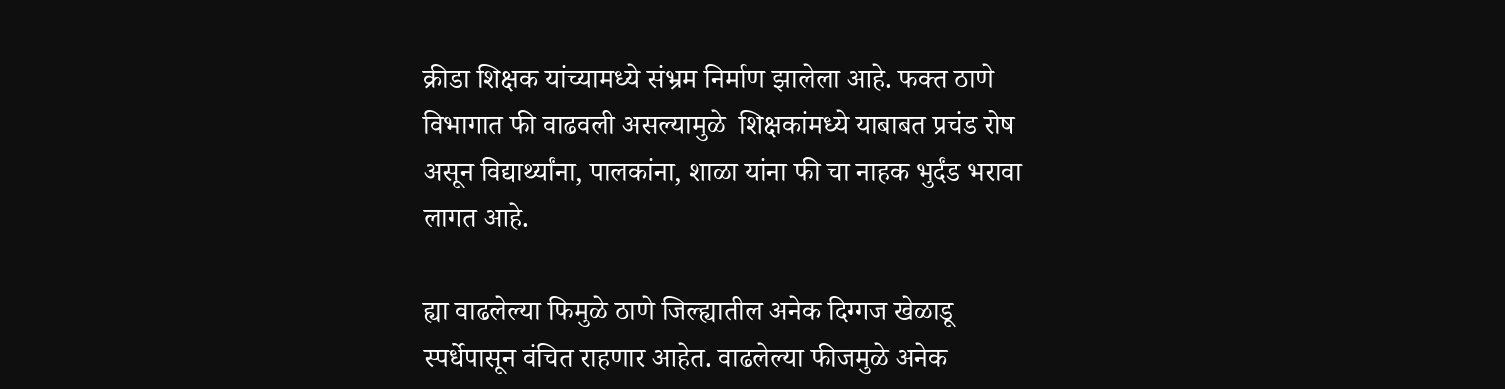क्रीडा शिक्षक यांच्यामध्ये संभ्रम निर्माण झालेला आहे. फक्त ठाणे विभागात फी वाढवली असल्यामुळे  शिक्षकांमध्ये याबाबत प्रचंड रोष असून विद्यार्थ्यांना, पालकांना, शाळा यांना फी चा नाहक भुर्दंड भरावा लागत आहे.

ह्या वाढलेल्या फिमुळे ठाणे जिल्ह्यातील अनेक दिग्गज खेळाडू स्पर्धेपासून वंचित राहणार आहेत. वाढलेल्या फीजमुळे अनेक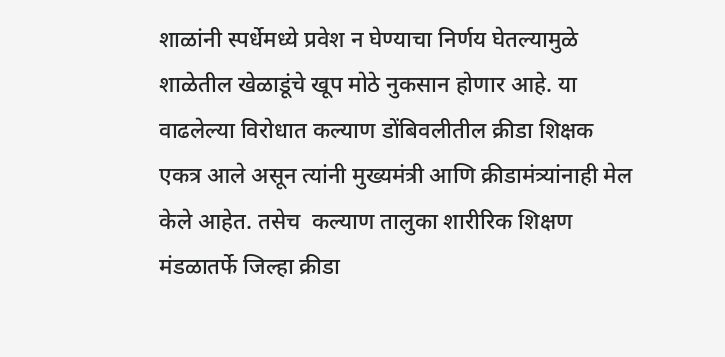शाळांनी स्पर्धेमध्ये प्रवेश न घेण्याचा निर्णय घेतल्यामुळे शाळेतील खेळाडूंचे खूप मोठे नुकसान होणार आहे. या वाढलेल्या विरोधात कल्याण डोंबिवलीतील क्रीडा शिक्षक एकत्र आले असून त्यांनी मुख्यमंत्री आणि क्रीडामंत्र्यांनाही मेल केले आहेत. तसेच  कल्याण तालुका शारीरिक शिक्षण मंडळातर्फे जिल्हा क्रीडा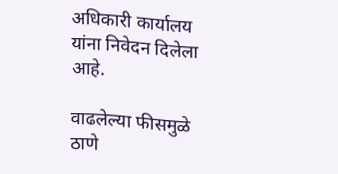अधिकारी कार्यालय यांना निवेदन दिलेला आहे.

वाढलेल्या फीसमुळे ठाणे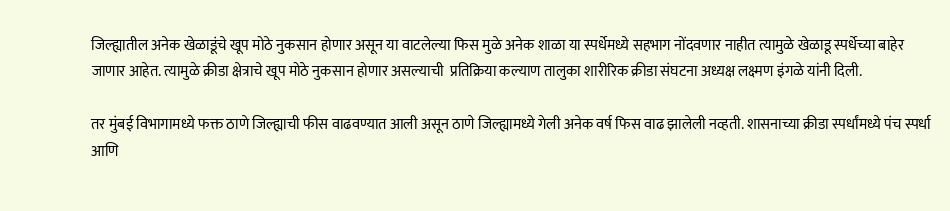जिल्ह्यातील अनेक खेळाडूंचे खूप मोठे नुकसान होणार असून या वाटलेल्या फिस मुळे अनेक शाळा या स्पर्धेमध्ये सहभाग नोंदवणार नाहीत त्यामुळे खेळाडू स्पर्धेच्या बाहेर जाणार आहेत. त्यामुळे क्रीडा क्षेत्राचे खूप मोठे नुकसान होणार असल्याची  प्रतिक्रिया कल्याण तालुका शारीरिक क्रीडा संघटना अध्यक्ष लक्ष्मण इंगळे यांनी दिली.

तर मुंबई विभागामध्ये फक्त ठाणे जिल्ह्याची फीस वाढवण्यात आली असून ठाणे जिल्ह्यामध्ये गेली अनेक वर्ष फिस वाढ झालेली नव्हती. शासनाच्या क्रीडा स्पर्धांमध्ये पंच स्पर्धा आणि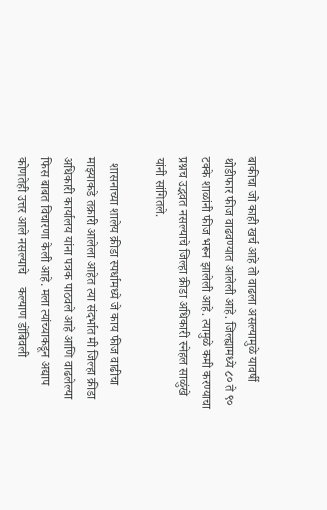बाकीचा जो काही खर्च आहे तो वाढला असल्यामुळे यावर्षी थोडीफार फीज वाढवण्यात आलेली आहे. जिल्ह्यामध्ये ८० ते ९० टक्के शाळांनी फीज भरून झालेली आहे. त्यामुळे कमी करण्याचा प्रश्नच उद्भवत नसल्याचे जिल्हा क्रीडा अधिकारी स्नेहल साळुंखे यांनी सांगितले.

  शासनाच्या शालेय क्रीडा स्पर्धामध्ये जे काय फीज वाढीचा माझ्याकडे तक्रारी आलेला आहेत त्या संदर्भात मी जिल्हा क्रीडा अधिकारी कार्यालय यांना पत्रक पाठवले आहे आणि वाढलेल्या फिस बाबत विचारणा केली आहे. मला त्यांच्याकडून अद्याप कोणतेही उत्तर आले नसल्याचे    कल्याण डोंबिवली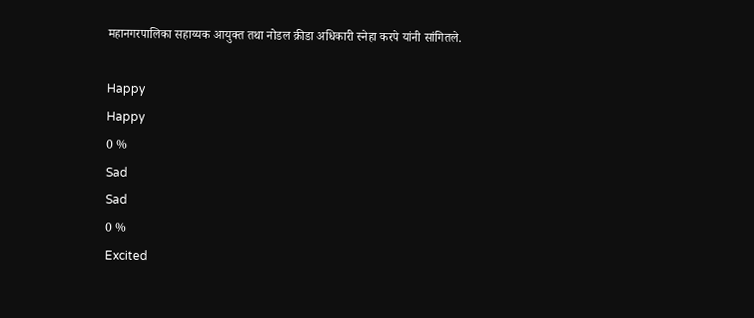महानगरपालिका सहाय्यक आयुक्त तथा नोडल क्रीडा अधिकारी स्नेहा करपे यांनी सांगितले.

Happy
Happy
0 %
Sad
Sad
0 %
Excited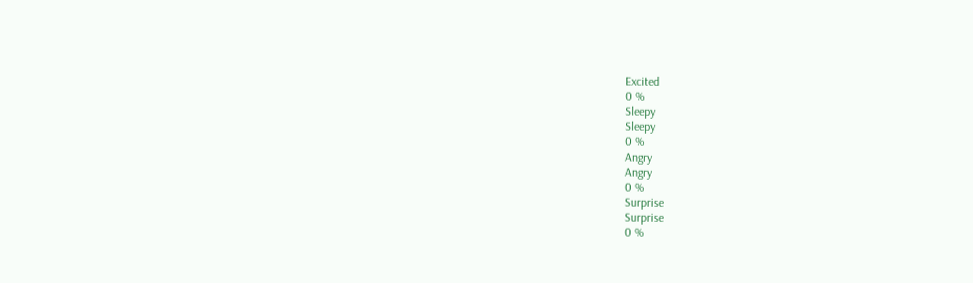Excited
0 %
Sleepy
Sleepy
0 %
Angry
Angry
0 %
Surprise
Surprise
0 %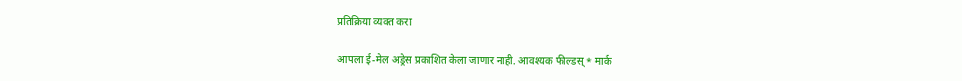प्रतिक्रिया व्यक्त करा

आपला ई-मेल अड्रेस प्रकाशित केला जाणार नाही. आवश्यक फील्डस् * मार्क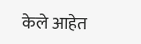केले आहेत